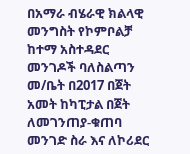በአማራ ብሄራዊ ክልላዊ መንግስት የኮምቦልቻ ከተማ አስተዳደር መንገዶች ባለስልጣን መ/ቤት በ2017 በጀት አመት ከካፒታል በጀት ለመገንጠያ-ቁጠባ መንገድ ስራ እና ለኮሪደር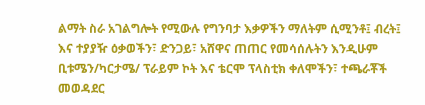ልማት ስራ አገልግሎት የሚውሉ የግንባታ እቃዎችን ማለትም ሲሚንቶ፤ ብረት፤ እና ተያያዥ ዕቃወችን፣ ድንጋይ፣ አሸዋና ጠጠር የመሳሰሉትን እንዲሁም ቢቱሜን/ካርታሜ/ ፕራይም ኮት እና ቴርሞ ፕላስቲክ ቀለሞችን፣ ተጫራቾች መወዳደር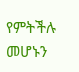የምትችሉ መሆኑን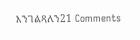እንገልጻለን21 Comments